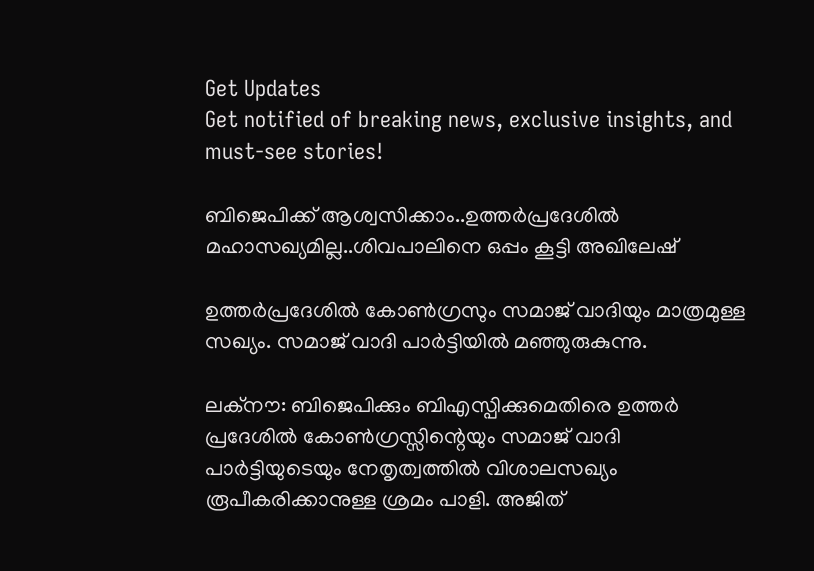Get Updates
Get notified of breaking news, exclusive insights, and must-see stories!

ബിജെപിക്ക് ആശ്വസിക്കാം..ഉത്തര്‍പ്രദേശില്‍ മഹാസഖ്യമില്ല..ശിവപാലിനെ ഒപ്പം കൂട്ടി അഖിലേഷ്

ഉത്തര്‍പ്രദേശില്‍ കോണ്‍ഗ്രസും സമാജ് വാദിയും മാത്രമുള്ള സഖ്യം. സമാജ് വാദി പാര്‍ട്ടിയില്‍ മഞ്ഞുരുകുന്നു.

ലക്‌നൗ: ബിജെപിക്കും ബിഎസ്പിക്കുമെതിരെ ഉത്തര്‍ പ്രദേശില്‍ കോണ്‍ഗ്രസ്സിന്റെയും സമാജ് വാദി പാര്‍ട്ടിയുടെയും നേതൃത്വത്തില്‍ വിശാലസഖ്യം രൂപീകരിക്കാനുള്ള ശ്രമം പാളി. അജിത്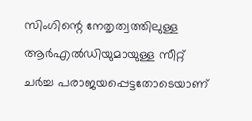സിംഗിന്റെ നേതൃത്വത്തിലുള്ള ആര്‍എല്‍ഡിയുമായുള്ള സീറ്റ് ചര്‍ച്ച പരാജയപ്പെട്ടതോടെയാണ്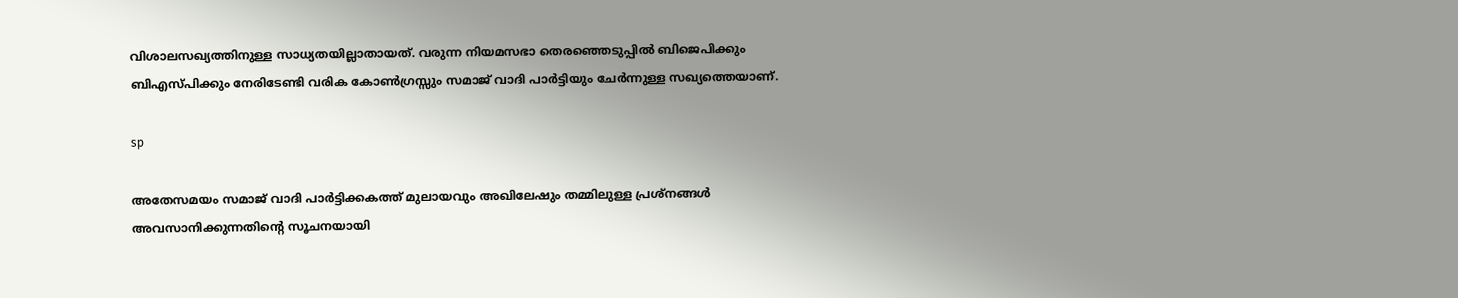വിശാലസഖ്യത്തിനുള്ള സാധ്യതയില്ലാതായത്. വരുന്ന നിയമസഭാ തെരഞ്ഞെടുപ്പില്‍ ബിജെപിക്കും ബിഎസ്പിക്കും നേരിടേണ്ടി വരിക കോണ്‍ഗ്രസ്സും സമാജ് വാദി പാര്‍ട്ടിയും ചേര്‍ന്നുള്ള സഖ്യത്തെയാണ്.

sp

അതേസമയം സമാജ് വാദി പാര്‍ട്ടിക്കകത്ത് മുലായവും അഖിലേഷും തമ്മിലുള്ള പ്രശ്‌നങ്ങള്‍ അവസാനിക്കുന്നതിന്റെ സൂചനയായി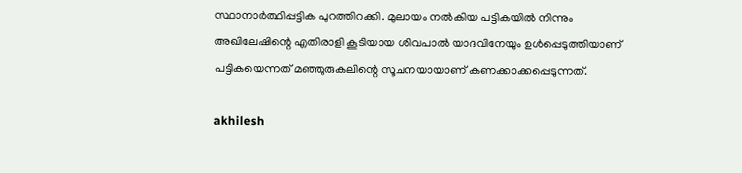സ്ഥാനാര്‍ത്ഥിപ്പട്ടിക പുറത്തിറക്കി. മുലായം നല്‍കിയ പട്ടികയില്‍ നിന്നും അഖിലേഷിന്റെ എതിരാളി കൂടിയായ ശിവപാല്‍ യാദവിനേയും ഉള്‍പ്പെടുത്തിയാണ് പട്ടികയെന്നത് മഞ്ഞുരുകലിന്റെ സൂചനയായാണ് കണക്കാക്കപ്പെടുന്നത്.

akhilesh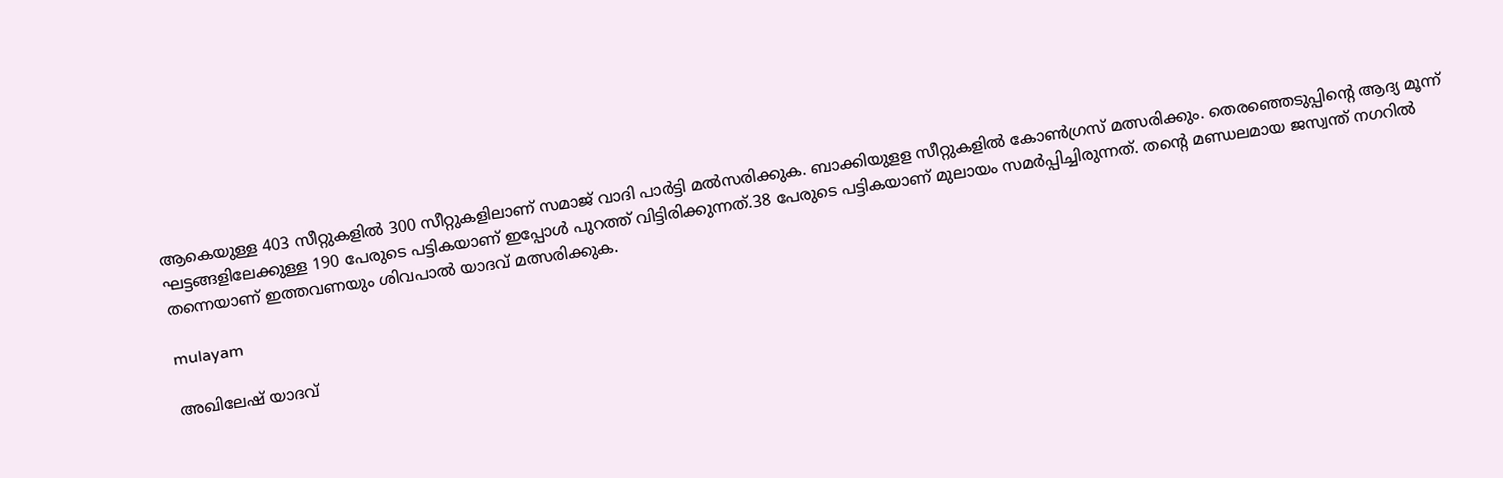ആകെയുള്ള 403 സീറ്റുകളില്‍ 300 സീറ്റുകളിലാണ് സമാജ് വാദി പാര്‍ട്ടി മല്‍സരിക്കുക. ബാക്കിയുളള സീറ്റുകളില്‍ കോണ്‍ഗ്രസ് മത്സരിക്കും. തെരഞ്ഞെടുപ്പിന്റെ ആദ്യ മൂന്ന് ഘട്ടങ്ങളിലേക്കുള്ള 190 പേരുടെ പട്ടികയാണ് ഇപ്പോള്‍ പുറത്ത് വിട്ടിരിക്കുന്നത്.38 പേരുടെ പട്ടികയാണ് മുലായം സമര്‍പ്പിച്ചിരുന്നത്. തന്റെ മണ്ഡലമായ ജസ്വന്ത് നഗറില്‍ തന്നെയാണ് ഇത്തവണയും ശിവപാല്‍ യാദവ് മത്സരിക്കുക.

mulayam

അഖിലേഷ് യാദവ്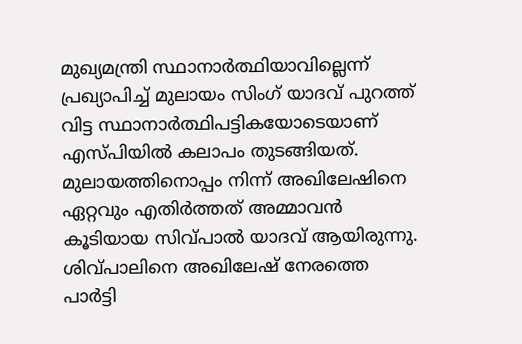മുഖ്യമന്ത്രി സ്ഥാനാര്‍ത്ഥിയാവില്ലെന്ന് പ്രഖ്യാപിച്ച് മുലായം സിംഗ് യാദവ് പുറത്ത് വിട്ട സ്ഥാനാര്‍ത്ഥിപട്ടികയോടെയാണ് എസ്പിയില്‍ കലാപം തുടങ്ങിയത്. മുലായത്തിനൊപ്പം നിന്ന് അഖിലേഷിനെ ഏറ്റവും എതിര്‍ത്തത് അമ്മാവന്‍ കൂടിയായ സിവ്പാല്‍ യാദവ് ആയിരുന്നു. ശിവ്പാലിനെ അഖിലേഷ് നേരത്തെ പാര്‍ട്ടി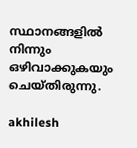സ്ഥാനങ്ങളില്‍ നിന്നും ഒഴിവാക്കുകയും ചെയ്തിരുന്നു.

akhilesh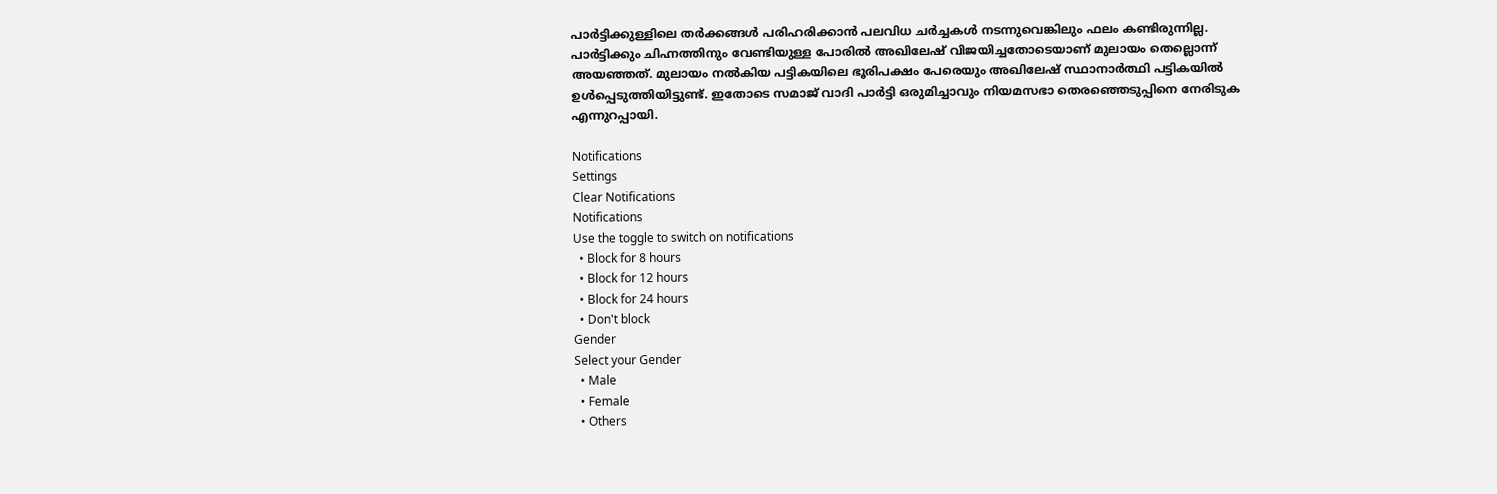പാര്‍ട്ടിക്കുള്ളിലെ തര്‍ക്കങ്ങള്‍ പരിഹരിക്കാന്‍ പലവിധ ചര്‍ച്ചകള്‍ നടന്നുവെങ്കിലും ഫലം കണ്ടിരുന്നില്ല. പാര്‍ട്ടിക്കും ചിഹ്നത്തിനും വേണ്ടിയുള്ള പോരില്‍ അഖിലേഷ് വിജയിച്ചതോടെയാണ് മുലായം തെല്ലൊന്ന് അയഞ്ഞത്. മുലായം നല്‍കിയ പട്ടികയിലെ ഭൂരിപക്ഷം പേരെയും അഖിലേഷ് സ്ഥാനാര്‍ത്ഥി പട്ടികയില്‍ ഉള്‍പ്പെടുത്തിയിട്ടുണ്ട്. ഇതോടെ സമാജ് വാദി പാര്‍ട്ടി ഒരുമിച്ചാവും നിയമസഭാ തെരഞ്ഞെടുപ്പിനെ നേരിടുക എന്നുറപ്പായി.

Notifications
Settings
Clear Notifications
Notifications
Use the toggle to switch on notifications
  • Block for 8 hours
  • Block for 12 hours
  • Block for 24 hours
  • Don't block
Gender
Select your Gender
  • Male
  • Female
  • Others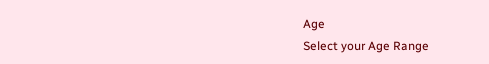Age
Select your Age Range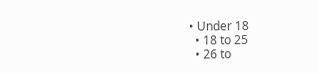• Under 18
  • 18 to 25
  • 26 to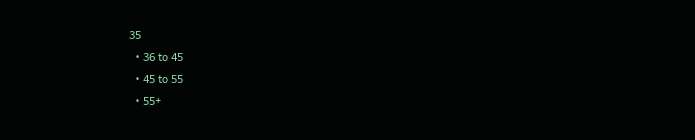35
  • 36 to 45
  • 45 to 55
  • 55+